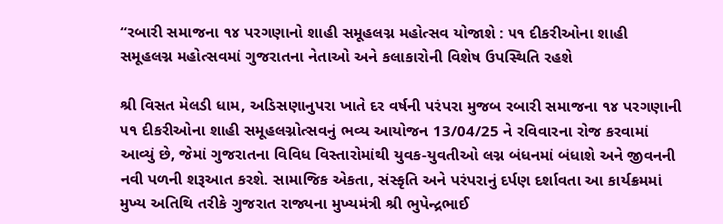“રબારી સમાજના ૧૪ પરગણાનો શાહી સમૂહલગ્ન મહોત્સવ યોજાશે : ૫૧ દીકરીઓના શાહી સમૂહલગ્ન મહોત્સવમાં ગુજરાતના નેતાઓ અને કલાકારોની વિશેષ ઉપસ્થિતિ રહશે

શ્રી વિસત મેલડી ધામ, અડિસણાનુપરા ખાતે દર વર્ષની પરંપરા મુજબ રબારી સમાજના ૧૪ પરગણાની ૫૧ દીકરીઓના શાહી સમૂહલગ્નોત્સવનું ભવ્ય આયોજન 13/04/25 ને રવિવારના રોજ કરવામાં આવ્યું છે, જેમાં ગુજરાતના વિવિધ વિસ્તારોમાંથી યુવક-યુવતીઓ લગ્ન બંધનમાં બંધાશે અને જીવનની નવી પળની શરૂઆત કરશે. સામાજિક એકતા, સંસ્કૃતિ અને પરંપરાનું દર્પણ દર્શાવતા આ કાર્યક્રમમાં મુખ્ય અતિથિ તરીકે ગુજરાત રાજ્યના મુખ્યમંત્રી શ્રી ભુપેન્દ્રભાઈ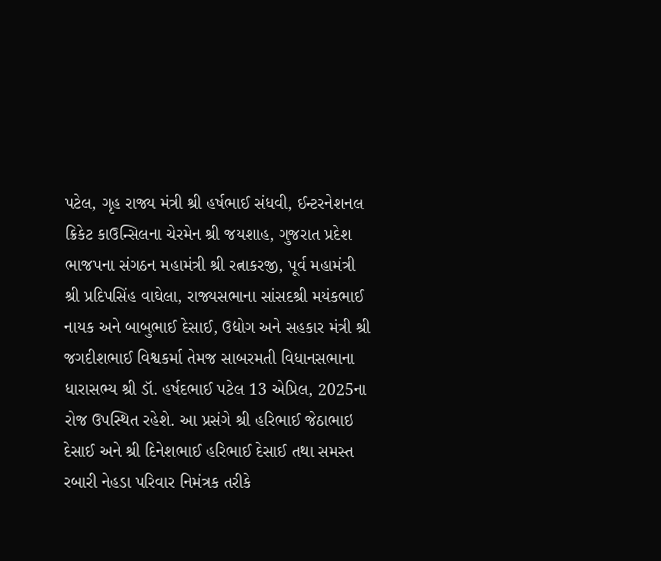પટેલ, ગૃહ રાજ્ય મંત્રી શ્રી હર્ષભાઈ સંધવી, ઈન્ટરનેશનલ ક્રિકેટ કાઉન્સિલના ચેરમેન શ્રી જયશાહ, ગુજરાત પ્રદેશ ભાજપના સંગઠન મહામંત્રી શ્રી રત્નાકરજી, પૂર્વ મહામંત્રી શ્રી પ્રદિપસિંહ વાઘેલા, રાજ્યસભાના સાંસદશ્રી મયંકભાઈ નાયક અને બાબુભાઈ દેસાઈ, ઉદ્યોગ અને સહકાર મંત્રી શ્રી જગદીશભાઈ વિશ્વકર્મા તેમજ સાબરમતી વિધાનસભાના ધારાસભ્ય શ્રી ડૉ. હર્ષદભાઈ પટેલ 13 એપ્રિલ, 2025ના રોજ ઉપસ્થિત રહેશે. આ પ્રસંગે શ્રી હરિભાઈ જેઠાભાઇ દેસાઈ અને શ્રી દિનેશભાઈ હરિભાઈ દેસાઈ તથા સમસ્ત રબારી નેહડા પરિવાર નિમંત્રક તરીકે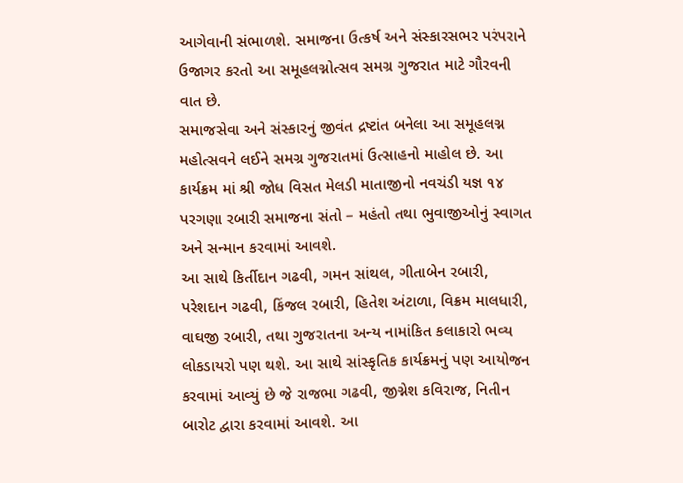આગેવાની સંભાળશે. સમાજના ઉત્કર્ષ અને સંસ્કારસભર પરંપરાને ઉજાગર કરતો આ સમૂહલગ્નોત્સવ સમગ્ર ગુજરાત માટે ગૌરવની વાત છે.
સમાજસેવા અને સંસ્કારનું જીવંત દ્રષ્ટાંત બનેલા આ સમૂહલગ્ન મહોત્સવને લઈને સમગ્ર ગુજરાતમાં ઉત્સાહનો માહોલ છે. આ કાર્યક્રમ માં શ્રી જોધ વિસત મેલડી માતાજીનો નવચંડી યજ્ઞ ૧૪ પરગણા રબારી સમાજના સંતો – મહંતો તથા ભુવાજીઓનું સ્વાગત અને સન્માન કરવામાં આવશે.
આ સાથે કિર્તીદાન ગઢવી, ગમન સાંથલ, ગીતાબેન રબારી, પરેશદાન ગઢવી, કિંજલ રબારી, હિતેશ અંટાળા, વિક્રમ માલધારી, વાઘજી રબારી, તથા ગુજરાતના અન્ય નામાંકિત કલાકારો ભવ્ય લોકડાયરો પણ થશે. આ સાથે સાંસ્કૃતિક કાર્યક્રમનું પણ આયોજન કરવામાં આવ્યું છે જે રાજભા ગઢવી, જીગ્નેશ કવિરાજ, નિતીન બારોટ દ્વારા કરવામાં આવશે. આ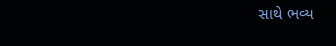સાથે ભવ્ય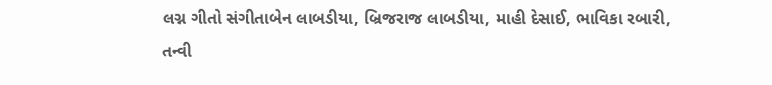લગ્ન ગીતો સંગીતાબેન લાબડીયા, બ્રિજરાજ લાબડીયા, માહી દેસાઈ, ભાવિકા રબારી, તન્વી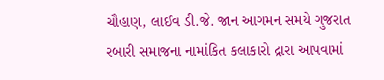ચૌહાણ, લાઈવ ડી.જે. જાન આગમન સમયે ગુજરાત રબારી સમાજના નામાંકિત કલાકારો દ્રારા આપવામાં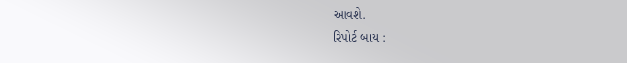આવશે.
રિપોર્ટ બાય :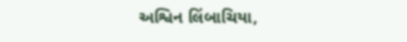અશ્વિન લિંબાચિયા,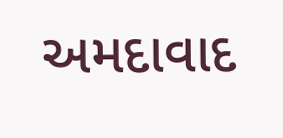અમદાવાદ